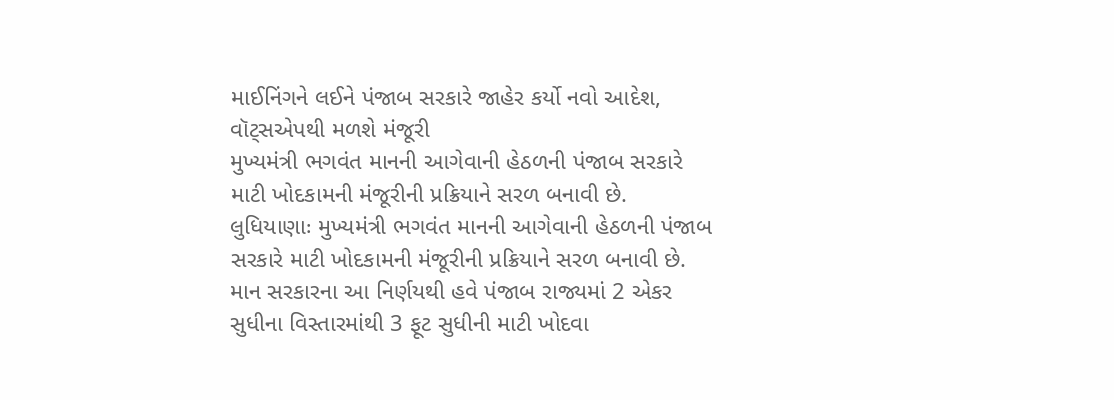માઈનિંગને લઈને પંજાબ સરકારે જાહેર કર્યો નવો આદેશ, વૉટ્સએપથી મળશે મંજૂરી
મુખ્યમંત્રી ભગવંત માનની આગેવાની હેઠળની પંજાબ સરકારે માટી ખોદકામની મંજૂરીની પ્રક્રિયાને સરળ બનાવી છે.
લુધિયાણાઃ મુખ્યમંત્રી ભગવંત માનની આગેવાની હેઠળની પંજાબ સરકારે માટી ખોદકામની મંજૂરીની પ્રક્રિયાને સરળ બનાવી છે. માન સરકારના આ નિર્ણયથી હવે પંજાબ રાજ્યમાં 2 એકર સુધીના વિસ્તારમાંથી 3 ફૂટ સુધીની માટી ખોદવા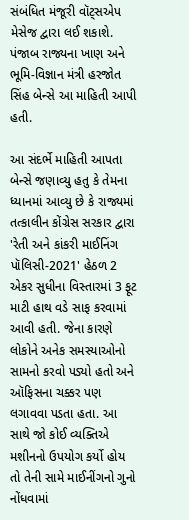સંબંધિત મંજૂરી વૉટ્સએપ મેસેજ દ્વારા લઈ શકાશે. પંજાબ રાજ્યના ખાણ અને ભૂમિ-વિજ્ઞાન મંત્રી હરજોત સિંહ બેન્સે આ માહિતી આપી હતી.

આ સંદર્ભે માહિતી આપતા બેન્સે જણાવ્યુ હતુ કે તેમના ધ્યાનમાં આવ્યુ છે કે રાજ્યમાં તત્કાલીન કોંગ્રેસ સરકાર દ્વારા 'રેતી અને કાંકરી માઈનિંગ પૉલિસી-2021' હેઠળ 2 એકર સુધીના વિસ્તારમાં 3 ફૂટ માટી હાથ વડે સાફ કરવામાં આવી હતી. જેના કારણે લોકોને અનેક સમસ્યાઓનો સામનો કરવો પડ્યો હતો અને ઑફિસના ચક્કર પણ લગાવવા પડતા હતા. આ સાથે જો કોઈ વ્યક્તિએ મશીનનો ઉપયોગ કર્યો હોય તો તેની સામે માઈનીંગનો ગુનો નોંધવામાં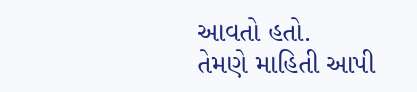આવતો હતો.
તેમણે માહિતી આપી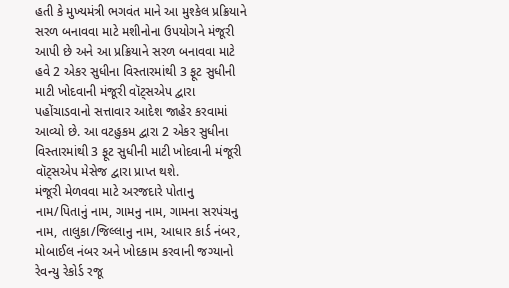હતી કે મુખ્યમંત્રી ભગવંત માને આ મુશ્કેલ પ્રક્રિયાને સરળ બનાવવા માટે મશીનોના ઉપયોગને મંજૂરી આપી છે અને આ પ્રક્રિયાને સરળ બનાવવા માટે હવે 2 એકર સુધીના વિસ્તારમાંથી 3 ફૂટ સુધીની માટી ખોદવાની મંજૂરી વૉટ્સએપ દ્વારા પહોંચાડવાનો સત્તાવાર આદેશ જાહેર કરવામાં આવ્યો છે. આ વટહુકમ દ્વારા 2 એકર સુધીના વિસ્તારમાંથી 3 ફૂટ સુધીની માટી ખોદવાની મંજૂરી વૉટ્સએપ મેસેજ દ્વારા પ્રાપ્ત થશે.
મંજૂરી મેળવવા માટે અરજદારે પોતાનુ નામ/પિતાનું નામ, ગામનુ નામ, ગામના સરપંચનુ નામ, તાલુકા/જિલ્લાનુ નામ, આધાર કાર્ડ નંબર, મોબાઈલ નંબર અને ખોદકામ કરવાની જગ્યાનો રેવન્યુ રેકોર્ડ રજૂ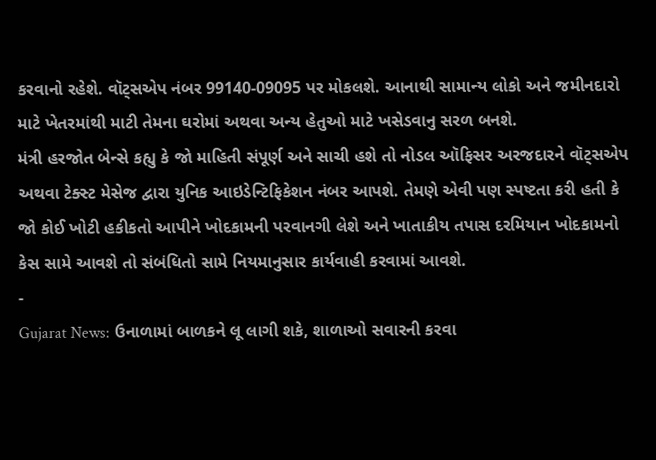કરવાનો રહેશે. વૉટ્સએપ નંબર 99140-09095 પર મોકલશે. આનાથી સામાન્ય લોકો અને જમીનદારો માટે ખેતરમાંથી માટી તેમના ઘરોમાં અથવા અન્ય હેતુઓ માટે ખસેડવાનુ સરળ બનશે.
મંત્રી હરજોત બેન્સે કહ્યુ કે જો માહિતી સંપૂર્ણ અને સાચી હશે તો નોડલ ઑફિસર અરજદારને વૉટ્સએપ અથવા ટેક્સ્ટ મેસેજ દ્વારા યુનિક આઇડેન્ટિફિકેશન નંબર આપશે. તેમણે એવી પણ સ્પષ્ટતા કરી હતી કે જો કોઈ ખોટી હકીકતો આપીને ખોદકામની પરવાનગી લેશે અને ખાતાકીય તપાસ દરમિયાન ખોદકામનો કેસ સામે આવશે તો સંબંધિતો સામે નિયમાનુસાર કાર્યવાહી કરવામાં આવશે.
-
Gujarat News: ઉનાળામાં બાળકને લૂ લાગી શકે, શાળાઓ સવારની કરવા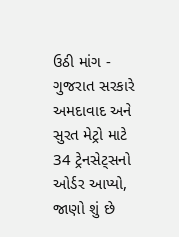ઉઠી માંગ -
ગુજરાત સરકારે અમદાવાદ અને સુરત મેટ્રો માટે 34 ટ્રેનસેટ્સનો ઓર્ડર આપ્યો, જાણો શું છે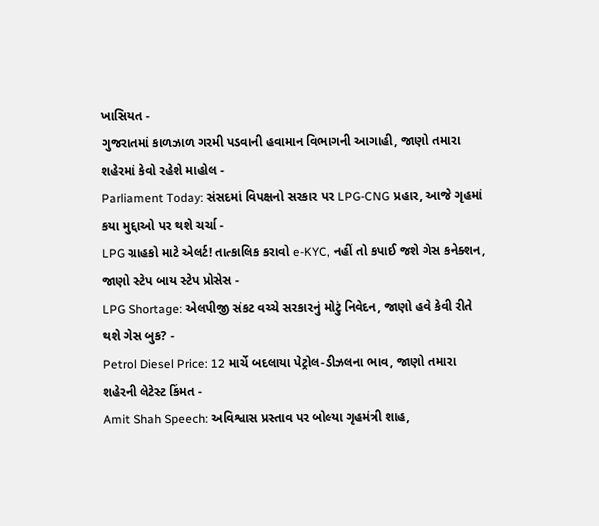ખાસિયત -
ગુજરાતમાં કાળઝાળ ગરમી પડવાની હવામાન વિભાગની આગાહી, જાણો તમારા શહેરમાં કેવો રહેશે માહોલ -
Parliament Today: સંસદમાં વિપક્ષનો સરકાર પર LPG-CNG પ્રહાર, આજે ગૃહમાં કયા મુદ્દાઓ પર થશે ચર્ચા -
LPG ગ્રાહકો માટે એલર્ટ! તાત્કાલિક કરાવો e-KYC, નહીં તો કપાઈ જશે ગેસ કનેક્શન, જાણો સ્ટેપ બાય સ્ટેપ પ્રોસેસ -
LPG Shortage: એલપીજી સંકટ વચ્ચે સરકારનું મોટું નિવેદન, જાણો હવે કેવી રીતે થશે ગેસ બુક? -
Petrol Diesel Price: 12 માર્ચે બદલાયા પેટ્રોલ-ડીઝલના ભાવ, જાણો તમારા શહેરની લેટેસ્ટ કિંમત -
Amit Shah Speech: અવિશ્વાસ પ્રસ્તાવ પર બોલ્યા ગૃહમંત્રી શાહ,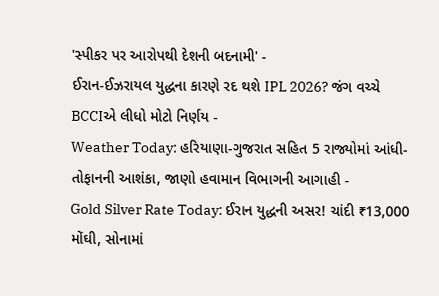'સ્પીકર પર આરોપથી દેશની બદનામી' -
ઈરાન-ઈઝરાયલ યુદ્ધના કારણે રદ થશે IPL 2026? જંગ વચ્ચે BCCIએ લીધો મોટો નિર્ણય -
Weather Today: હરિયાણા-ગુજરાત સહિત 5 રાજ્યોમાં આંધી-તોફાનની આશંકા, જાણો હવામાન વિભાગની આગાહી -
Gold Silver Rate Today: ઈરાન યુદ્ધની અસર! ચાંદી ₹13,000 મોંઘી, સોનામાં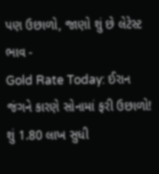પણ ઉછાળો, જાણો શું છે લેટેસ્ટ ભાવ -
Gold Rate Today: ઈરાન જંગને કારણે સોનામાં ફરી ઉછાળો! શું 1.80 લાખ સુધી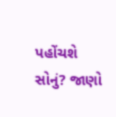પહોંચશે સોનું? જાણો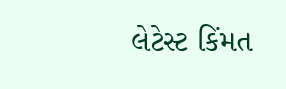લેટેસ્ટ કિંમત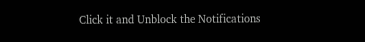Click it and Unblock the Notifications